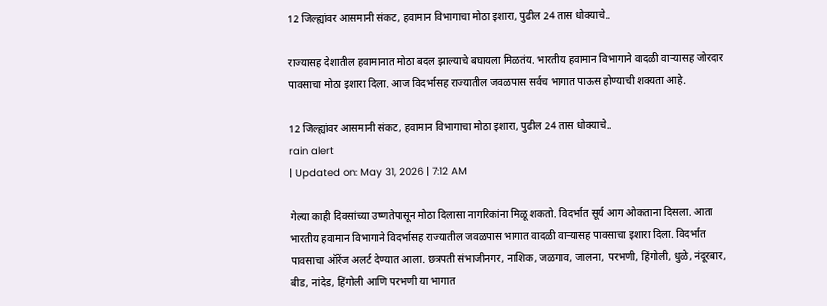12 जिल्ह्यांवर आसमानी संकट, हवामान विभागाचा मोठा इशारा, पुढील 24 तास धोक्याचे..

राज्यासह देशातील हवामानात मोठा बदल झाल्याचे बघायला मिळतंय. भारतीय हवामान विभागाने वादळी वाऱ्यासह जोरदार पावसाचा मोठा इशारा दिला. आज विदर्भासह राज्यातील जवळपास सर्वच भागात पाऊस होण्याची शक्यता आहे.

12 जिल्ह्यांवर आसमानी संकट, हवामान विभागाचा मोठा इशारा, पुढील 24 तास धोक्याचे..
rain alert
| Updated on: May 31, 2026 | 7:12 AM

गेल्या काही दिवसांच्या उष्णतेपासून मोठा दिलासा नागरिकांना मिळू शकतो. विदर्भात सूर्य आग ओकताना दिसला. आता भारतीय हवामान विभागाने विदर्भासह राज्यातील जवळपास भागात वादळी वाऱ्यासह पावसाचा इशारा दिला. विदर्भात पावसाचा ऑरेंज अलर्ट देण्यात आला. छत्रपती संभाजीनगर, नाशिक, जळगाव, जालना, परभणी, हिंगोली, धुळे, नंदूरबार, बीड, नांदेड, हिंगोली आणि परभणी या भागात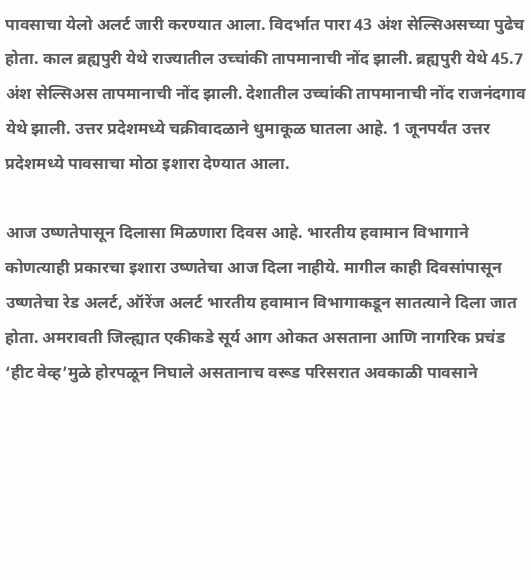पावसाचा येलो अलर्ट जारी करण्यात आला. विदर्भात पारा 43 अंश सेल्सिअसच्या पुढेच होता. काल ब्रह्यपुरी येथे राज्यातील उच्चांकी तापमानाची नोंद झाली. ब्रह्यपुरी येथे 45.7 अंश सेल्सिअस तापमानाची नोंद झाली. देशातील उच्चांकी तापमानाची नोंद राजनंदगाव येथे झाली. उत्तर प्रदेशमध्ये चक्रीवादळाने धुमाकूळ घातला आहे. 1 जूनपर्यंत उत्तर प्रदेशमध्ये पावसाचा मोठा इशारा देण्यात आला.

आज उष्णतेपासून दिलासा मिळणारा दिवस आहे. भारतीय हवामान विभागाने कोणत्याही प्रकारचा इशारा उष्णतेचा आज दिला नाहीये. मागील काही दिवसांपासून उष्णतेचा रेड अलर्ट, ऑरेंज अलर्ट भारतीय हवामान विभागाकडून सातत्याने दिला जात होता. अमरावती जिल्ह्यात एकीकडे सूर्य आग ओकत असताना आणि नागरिक प्रचंड ‘हीट वेव्ह’मुळे होरपळून निघाले असतानाच वरूड परिसरात अवकाळी पावसाने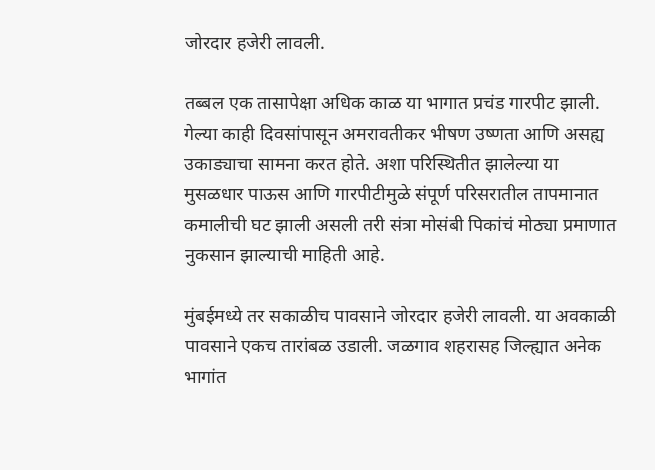जोरदार हजेरी लावली.

तब्बल एक तासापेक्षा अधिक काळ या भागात प्रचंड गारपीट झाली. गेल्या काही दिवसांपासून अमरावतीकर भीषण उष्णता आणि असह्य उकाड्याचा सामना करत होते. अशा परिस्थितीत झालेल्या या मुसळधार पाऊस आणि गारपीटीमुळे संपूर्ण परिसरातील तापमानात कमालीची घट झाली असली तरी संत्रा मोसंबी पिकांचं मोठ्या प्रमाणात नुकसान झाल्याची माहिती आहे.

मुंबईमध्ये तर सकाळीच पावसाने जोरदार हजेरी लावली. या अवकाळी पावसाने एकच तारांबळ उडाली. जळगाव शहरासह जिल्ह्यात अनेक भागांत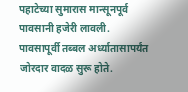पहाटेच्या सुमारास मान्सूनपूर्व पावसानी हजेरी लावली. पावसापूर्वी तब्बल अर्ध्यातासापर्यंत जोरदार वादळ सुरू होते.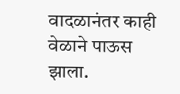वादळानंतर काही वेळाने पाऊस झाला.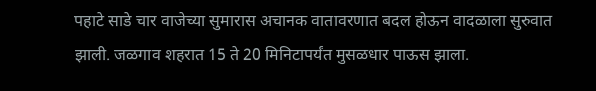पहाटे साडे चार वाजेच्या सुमारास अचानक वातावरणात बदल होऊन वादळाला सुरुवात झाली. जळगाव शहरात 15 ते 20 मिनिटापर्यंत मुसळधार पाऊस झाला.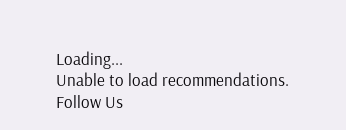Loading...
Unable to load recommendations.
Follow Us